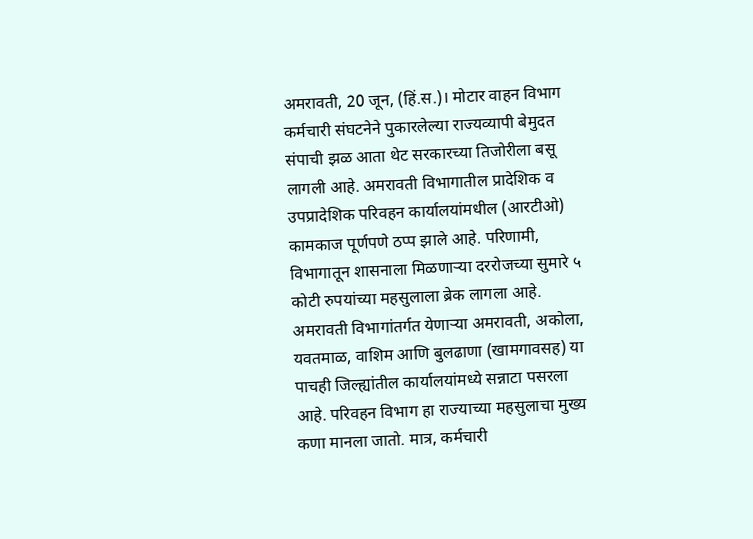अमरावती, 20 जून, (हिं.स.)। मोटार वाहन विभाग कर्मचारी संघटनेने पुकारलेल्या राज्यव्यापी बेमुदत संपाची झळ आता थेट सरकारच्या तिजोरीला बसू लागली आहे. अमरावती विभागातील प्रादेशिक व उपप्रादेशिक परिवहन कार्यालयांमधील (आरटीओ) कामकाज पूर्णपणे ठप्प झाले आहे. परिणामी, विभागातून शासनाला मिळणाऱ्या दररोजच्या सुमारे ५ कोटी रुपयांच्या महसुलाला ब्रेक लागला आहे.
अमरावती विभागांतर्गत येणाऱ्या अमरावती, अकोला, यवतमाळ, वाशिम आणि बुलढाणा (खामगावसह) या पाचही जिल्ह्यांतील कार्यालयांमध्ये सन्नाटा पसरला आहे. परिवहन विभाग हा राज्याच्या महसुलाचा मुख्य कणा मानला जातो. मात्र, कर्मचारी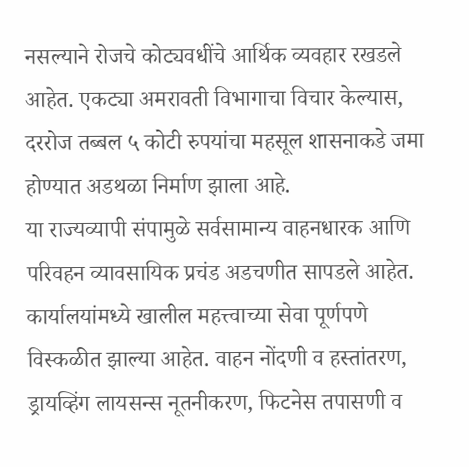नसल्याने रोजचे कोट्यवधींचे आर्थिक व्यवहार रखडले आहेत. एकट्या अमरावती विभागाचा विचार केल्यास, दररोज तब्बल ५ कोटी रुपयांचा महसूल शासनाकडे जमा होण्यात अडथळा निर्माण झाला आहे.
या राज्यव्यापी संपामुळे सर्वसामान्य वाहनधारक आणि परिवहन व्यावसायिक प्रचंड अडचणीत सापडले आहेत. कार्यालयांमध्ये खालील महत्त्वाच्या सेवा पूर्णपणे विस्कळीत झाल्या आहेत. वाहन नोंदणी व हस्तांतरण, ड्रायव्हिंग लायसन्स नूतनीकरण, फिटनेस तपासणी व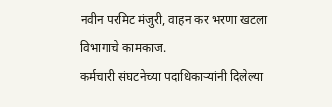नवीन परमिट मंजुरी, वाहन कर भरणा खटला विभागाचे कामकाज.
कर्मचारी संघटनेच्या पदाधिकाऱ्यांनी दिलेल्या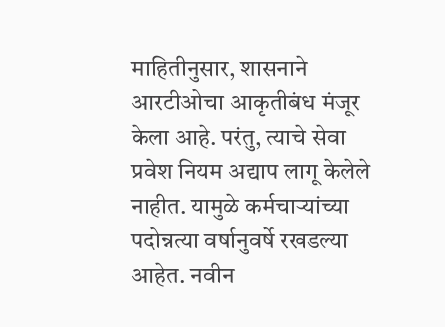माहितीनुसार, शासनाने आरटीओचा आकृतीबंध मंजूर केला आहे. परंतु, त्याचे सेवा प्रवेश नियम अद्याप लागू केलेले नाहीत. यामुळे कर्मचाऱ्यांच्या पदोन्नत्या वर्षानुवर्षे रखडल्या आहेत. नवीन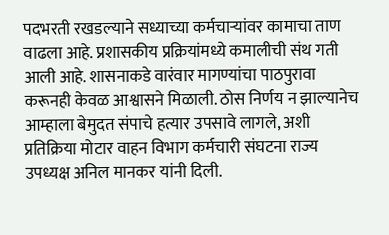पदभरती रखडल्याने सध्याच्या कर्मचाऱ्यांवर कामाचा ताण वाढला आहे. प्रशासकीय प्रक्रियांमध्ये कमालीची संथ गती आली आहे. शासनाकडे वारंवार मागण्यांचा पाठपुरावा करूनही केवळ आश्वासने मिळाली. ठोस निर्णय न झाल्यानेच आम्हाला बेमुदत संपाचे हत्यार उपसावे लागले, अशी प्रतिक्रिया मोटार वाहन विभाग कर्मचारी संघटना राज्य उपध्यक्ष अनिल मानकर यांनी दिली.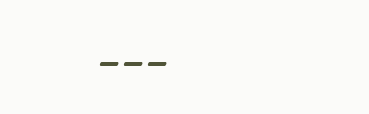---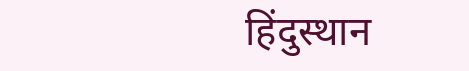हिंदुस्थान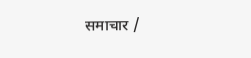समाचार /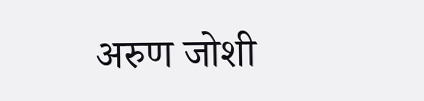अरुण जोशी